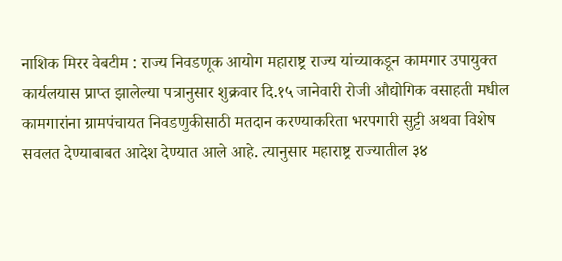नाशिक मिरर वेबटीम : राज्य निवडणूक आयोग महाराष्ट्र राज्य यांच्याकडून कामगार उपायुक्त कार्यलयास प्राप्त झालेल्या पत्रानुसार शुक्रवार दि.१५ जानेवारी रोजी औद्योगिक वसाहती मधील कामगारांना ग्रामपंचायत निवडणुकीसाठी मतदान करण्याकरिता भरपगारी सुट्टी अथवा विशेष सवलत देण्याबाबत आदेश देण्यात आले आहे. त्यानुसार महाराष्ट्र राज्यातील ३४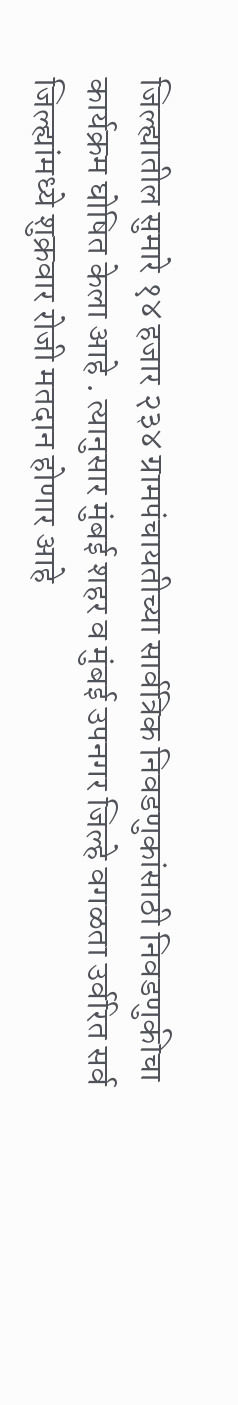जिल्ह्यातील सुमारे १४ हजार २३४ ग्रामपंचायतीच्या सार्वत्रिक निवडणुकांसाठी निवडणुकीचा कार्यक्रम घोषित केला आहे . त्यानुसार मुंबई शहर व मुंबई उपनगर जिल्हे वगळता उर्वरित सर्व जिल्ह्यांमध्ये शुक्रवार रोजी मतदान होणार आहे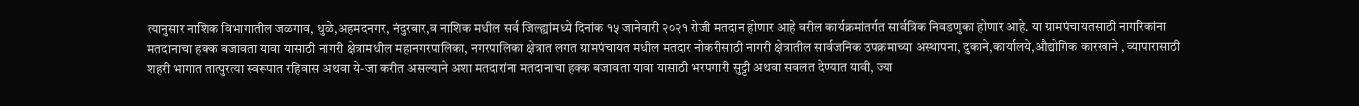त्यानुसार नाशिक विभागातील जळगाव, धुळे,अहमदनगर, नंदुरबार,व नाशिक मधील सर्व जिल्ह्यांमध्ये दिनांक १५ जानेवारी २०२१ रोजी मतदान होणार आहे वरील कार्यक्रमांतर्गत सार्वत्रिक निवडणुका होणार आहे. या ग्रामपंचायतसाठी नागरिकांना मतदानाचा हक्क बजावता यावा यासाठी नागरी क्षेत्रामधील महानगरपालिका, नगरपालिका क्षेत्रात लगत ग्रामपंचायत मधील मतदार नोकरीसाठी नागरी क्षेत्रातील सार्वजनिक उपक्रमाच्या अस्थापना, दुकाने,कार्यालये,औद्योगिक कारखाने , व्यापारासाठी शहरी भागात तात्पुरत्या स्वरूपात रहिवास अथवा ये-जा करीत असल्याने अशा मतदारांना मतदानाचा हक्क बजावता यावा यासाठी भरपगारी सुट्टी अथवा सवलत देण्यात यावी, ज्या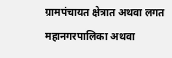ग्रामपंचायत क्षेत्रात अथवा लगत महानगरपालिका अथवा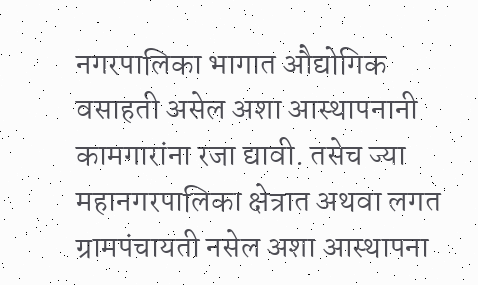नगरपालिका भागात औद्योगिक वसाहती असेल अशा आस्थापनानी कामगारांना रजा द्यावी. तसेच ज्या महानगरपालिका क्षेत्रात अथवा लगत ग्रामपंचायती नसेल अशा आस्थापना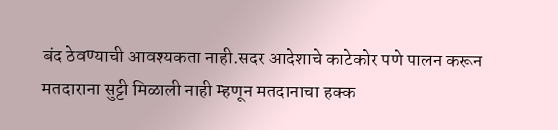बंद ठेवण्याची आवश्यकता नाही.सदर आदेशाचे काटेकोर पणे पालन करून मतदाराना सुट्टी मिळाली नाही म्हणून मतदानाचा हक्क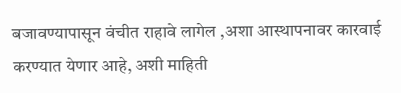बजावण्यापासून वंचीत राहावे लागेल ,अशा आस्थापनावर कारवाई करण्यात येणार आहे, अशी माहिती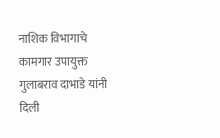नाशिक विभागाचे कामगार उपायुक्त गुलाबराव दाभाडे यांनी दिली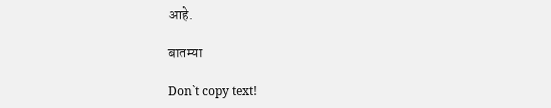आहे.

बातम्या

Don`t copy text!